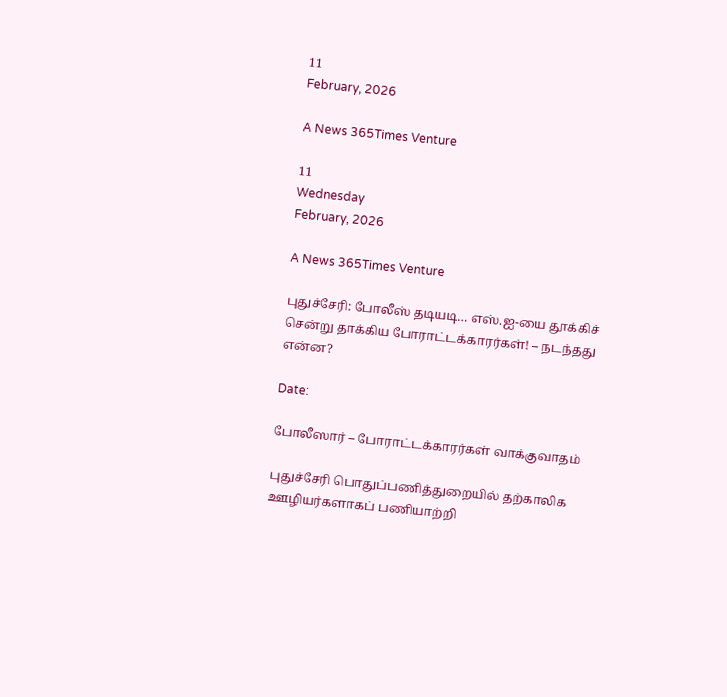11
February, 2026

A News 365Times Venture

11
Wednesday
February, 2026

A News 365Times Venture

புதுச்சேரி: போலீஸ் தடியடி… எஸ்.ஐ-யை தூக்கிச் சென்று தாக்கிய போராட்டக்காரர்கள்! – நடந்தது என்ன?

Date:

போலீஸார் – போராட்டக்காரர்கள் வாக்குவாதம்

புதுச்சேரி பொதுப்பணித்துறையில் தற்காலிக ஊழியர்களாகப் பணியாற்றி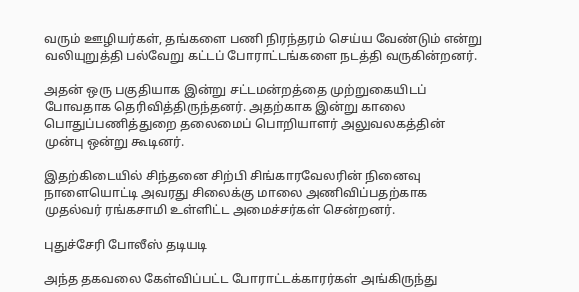வரும் ஊழியர்கள், தங்களை பணி நிரந்தரம் செய்ய வேண்டும் என்று வலியுறுத்தி பல்வேறு கட்டப் போராட்டங்களை நடத்தி வருகின்றனர்.

அதன் ஒரு பகுதியாக இன்று சட்டமன்றத்தை முற்றுகையிடப் போவதாக தெரிவித்திருந்தனர். அதற்காக இன்று காலை பொதுப்பணித்துறை தலைமைப் பொறியாளர் அலுவலகத்தின் முன்பு ஒன்று கூடினர்.

இதற்கிடையில் சிந்தனை சிற்பி சிங்காரவேலரின் நினைவு நாளையொட்டி அவரது சிலைக்கு மாலை அணிவிப்பதற்காக முதல்வர் ரங்கசாமி உள்ளிட்ட அமைச்சர்கள் சென்றனர்.

புதுச்சேரி போலீஸ் தடியடி

அந்த தகவலை கேள்விப்பட்ட போராட்டக்காரர்கள் அங்கிருந்து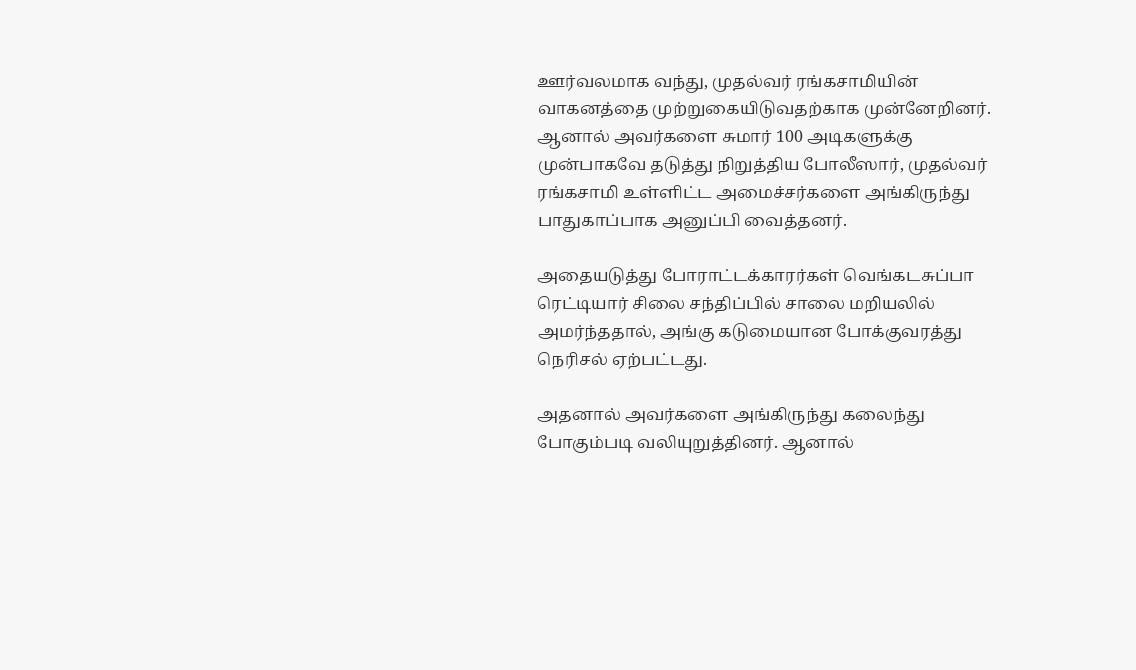ஊர்வலமாக வந்து, முதல்வர் ரங்கசாமியின் வாகனத்தை முற்றுகையிடுவதற்காக முன்னேறினர். ஆனால் அவர்களை சுமார் 100 அடிகளுக்கு முன்பாகவே தடுத்து நிறுத்திய போலீஸார், முதல்வர் ரங்கசாமி உள்ளிட்ட அமைச்சர்களை அங்கிருந்து பாதுகாப்பாக அனுப்பி வைத்தனர்.

அதையடுத்து போராட்டக்காரர்கள் வெங்கடசுப்பா ரெட்டியார் சிலை சந்திப்பில் சாலை மறியலில் அமர்ந்ததால், அங்கு கடுமையான போக்குவரத்து நெரிசல் ஏற்பட்டது.

அதனால் அவர்களை அங்கிருந்து கலைந்து போகும்படி வலியுறுத்தினர். ஆனால்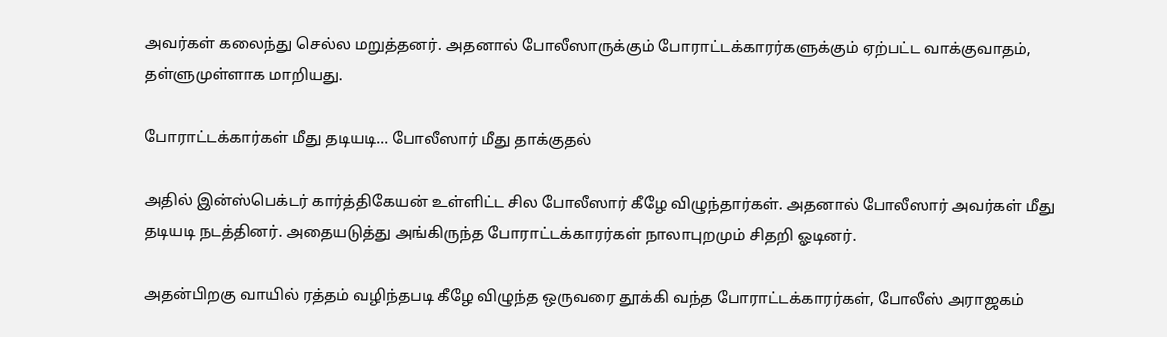அவர்கள் கலைந்து செல்ல மறுத்தனர். அதனால் போலீஸாருக்கும் போராட்டக்காரர்களுக்கும் ஏற்பட்ட வாக்குவாதம், தள்ளுமுள்ளாக மாறியது.

போராட்டக்கார்கள் மீது தடியடி… போலீஸார் மீது தாக்குதல்

அதில் இன்ஸ்பெக்டர் கார்த்திகேயன் உள்ளிட்ட சில போலீஸார் கீழே விழுந்தார்கள். அதனால் போலீஸார் அவர்கள் மீது தடியடி நடத்தினர். அதையடுத்து அங்கிருந்த போராட்டக்காரர்கள் நாலாபுறமும் சிதறி ஓடினர்.

அதன்பிறகு வாயில் ரத்தம் வழிந்தபடி கீழே விழுந்த ஒருவரை தூக்கி வந்த போராட்டக்காரர்கள், போலீஸ் அராஜகம்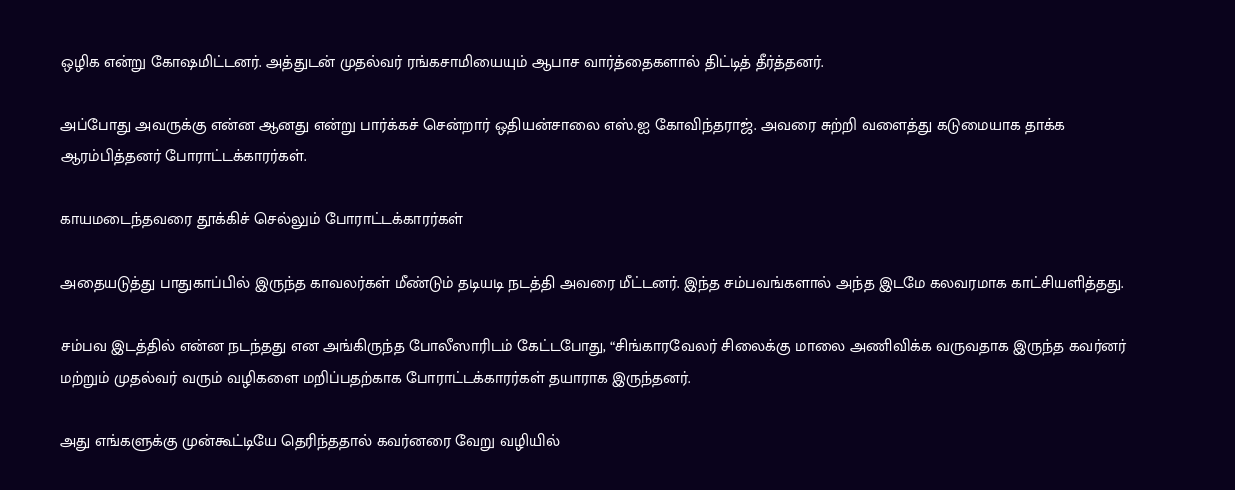ஒழிக என்று கோஷமிட்டனர். அத்துடன் முதல்வர் ரங்கசாமியையும் ஆபாச வார்த்தைகளால் திட்டித் தீர்த்தனர்.

அப்போது அவருக்கு என்ன ஆனது என்று பார்க்கச் சென்றார் ஒதியன்சாலை எஸ்.ஐ கோவிந்தராஜ். அவரை சுற்றி வளைத்து கடுமையாக தாக்க ஆரம்பித்தனர் போராட்டக்காரர்கள்.

காயமடைந்தவரை தூக்கிச் செல்லும் போராட்டக்காரர்கள்

அதையடுத்து பாதுகாப்பில் இருந்த காவலர்கள் மீண்டும் தடியடி நடத்தி அவரை மீட்டனர். இந்த சம்பவங்களால் அந்த இடமே கலவரமாக காட்சியளித்தது.

சம்பவ இடத்தில் என்ன நடந்தது என அங்கிருந்த போலீஸாரிடம் கேட்டபோது, “சிங்காரவேலர் சிலைக்கு மாலை அணிவிக்க வருவதாக இருந்த கவர்னர் மற்றும் முதல்வர் வரும் வழிகளை மறிப்பதற்காக போராட்டக்காரர்கள் தயாராக இருந்தனர்.

அது எங்களுக்கு முன்கூட்டியே தெரிந்ததால் கவர்னரை வேறு வழியில்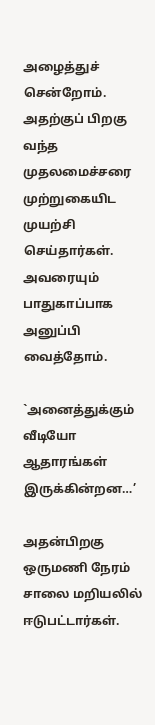அழைத்துச் சென்றோம். அதற்குப் பிறகு வந்த முதலமைச்சரை முற்றுகையிட முயற்சி செய்தார்கள். அவரையும் பாதுகாப்பாக அனுப்பி வைத்தோம்.

`அனைத்துக்கும் வீடியோ ஆதாரங்கள் இருக்கின்றன…’

அதன்பிறகு ஒருமணி நேரம் சாலை மறியலில் ஈடுபட்டார்கள்.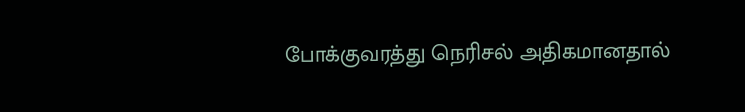போக்குவரத்து நெரிசல் அதிகமானதால்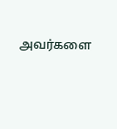அவர்களை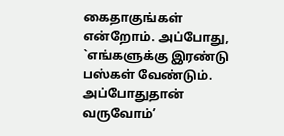கைதாகுங்கள் என்றோம். அப்போது, `எங்களுக்கு இரண்டு பஸ்கள் வேண்டும். அப்போதுதான் வருவோம்’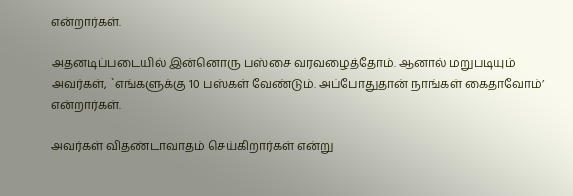என்றார்கள்.

அதனடிப்படையில் இன்னொரு பஸ்சை வரவழைத்தோம். ஆனால் மறுபடியும் அவர்கள், `எங்களுக்கு 10 பஸ்கள் வேண்டும். அப்போதுதான் நாங்கள் கைதாவோம்’ என்றார்கள்.

அவர்கள் விதண்டாவாதம் செய்கிறார்கள் என்று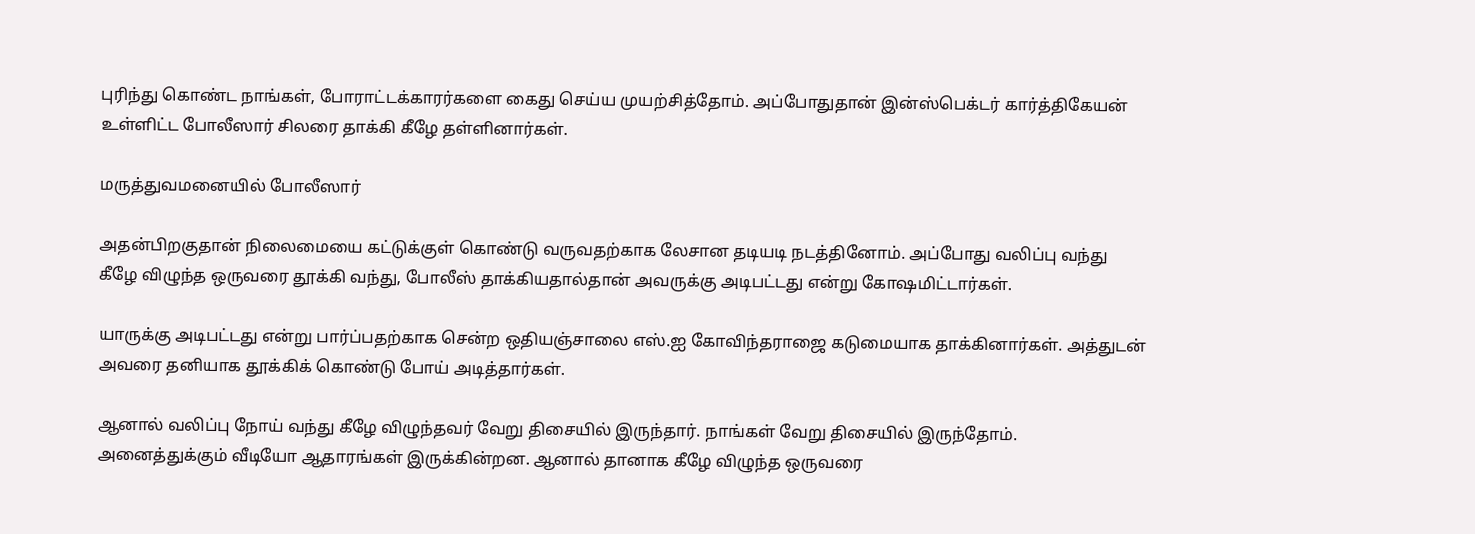புரிந்து கொண்ட நாங்கள், போராட்டக்காரர்களை கைது செய்ய முயற்சித்தோம். அப்போதுதான் இன்ஸ்பெக்டர் கார்த்திகேயன் உள்ளிட்ட போலீஸார் சிலரை தாக்கி கீழே தள்ளினார்கள்.

மருத்துவமனையில் போலீஸார்

அதன்பிறகுதான் நிலைமையை கட்டுக்குள் கொண்டு வருவதற்காக லேசான தடியடி நடத்தினோம். அப்போது வலிப்பு வந்து கீழே விழுந்த ஒருவரை தூக்கி வந்து, போலீஸ் தாக்கியதால்தான் அவருக்கு அடிபட்டது என்று கோஷமிட்டார்கள்.

யாருக்கு அடிபட்டது என்று பார்ப்பதற்காக சென்ற ஒதியஞ்சாலை எஸ்.ஐ கோவிந்தராஜை கடுமையாக தாக்கினார்கள். அத்துடன் அவரை தனியாக தூக்கிக் கொண்டு போய் அடித்தார்கள்.

ஆனால் வலிப்பு நோய் வந்து கீழே விழுந்தவர் வேறு திசையில் இருந்தார். நாங்கள் வேறு திசையில் இருந்தோம். அனைத்துக்கும் வீடியோ ஆதாரங்கள் இருக்கின்றன. ஆனால் தானாக கீழே விழுந்த ஒருவரை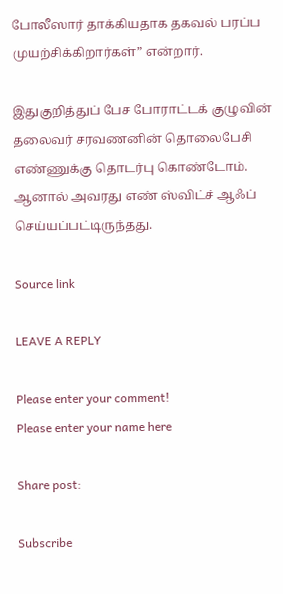போலீஸார் தாக்கியதாக தகவல் பரப்ப முயற்சிக்கிறார்கள்” என்றார்.

இதுகுறித்துப் பேச போராட்டக் குழுவின் தலைவர் சரவணனின் தொலைபேசி எண்ணுக்கு தொடர்பு கொண்டோம். ஆனால் அவரது எண் ஸ்விட்ச் ஆஃப் செய்யப்பட்டிருந்தது.

Source link

LEAVE A REPLY

Please enter your comment!
Please enter your name here

Share post:

Subscribe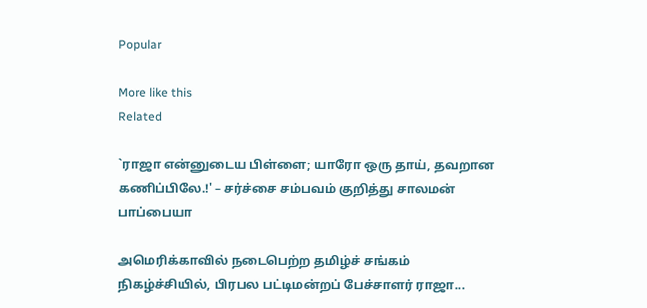Popular

More like this
Related

`ராஜா என்னுடைய பிள்ளை; யாரோ ஒரு தாய், தவறான கணிப்பிலே.!' – சர்ச்சை சம்பவம் குறித்து சாலமன் பாப்பையா

அமெரிக்காவில் நடைபெற்ற தமிழ்ச் சங்கம் நிகழ்ச்சியில், பிரபல பட்டிமன்றப் பேச்சாளர் ராஜா...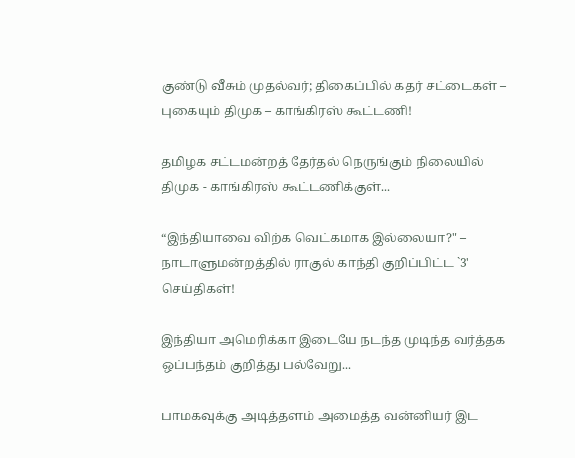குண்டு வீசும் முதல்வர்; திகைப்பில் கதர் சட்டைகள் – புகையும் திமுக – காங்கிரஸ் கூட்டணி!

தமிழக சட்டமன்றத் தேர்தல் நெருங்கும் நிலையில் திமுக - காங்கிரஸ் கூட்டணிக்குள்...

“இந்தியாவை விற்க வெட்கமாக இல்லையா?" – நாடாளுமன்றத்தில் ராகுல் காந்தி குறிப்பிட்ட `3' செய்திகள்!

இந்தியா அமெரிக்கா இடையே நடந்த முடிந்த வர்த்தக ஒப்பந்தம் குறித்து பல்வேறு...

பாமகவுக்கு அடித்தளம் அமைத்த வன்னியர் இட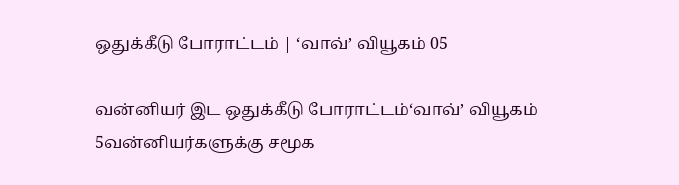ஒதுக்கீடு போராட்டம் | ‘வாவ்’ வியூகம் 05

வன்னியர் இட ஒதுக்கீடு போராட்டம்‘வாவ்’ வியூகம் 5வன்னியர்களுக்கு சமூக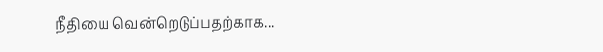நீதியை வென்றெடுப்பதற்காக...